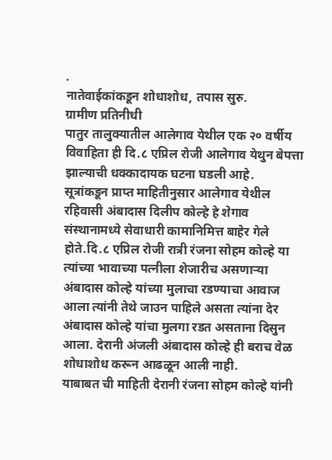.
नातेवाईकांकडून शोधाशोध, तपास सुरु.
ग्रामीण प्रतिनीधी
पातुर तालुक्यातील आलेगाव येथील एक २० वर्षीय विवाहिता ही दि.८ एप्रिल रोजी आलेगाव येथुन बेपत्ता झाल्याची धक्कादायक घटना घडली आहे.
सूत्रांकडून प्राप्त माहितीनुसार आलेगाव येथील रहिवासी अंबादास दिलीप कोल्हे हे शेगाव संस्थानामध्ये सेवाधारी कामानिमित्त बाहेर गेले होते.दि.८ एप्रिल रोजी रात्री रंजना सोहम कोल्हे या त्यांच्या भावाच्या पत्नीला शेजारीच असणाऱ्या अंबादास कोल्हे यांच्या मुलाचा रडण्याचा आवाज आला त्यांनी तेथे जाउन पाहिले असता त्यांना देर अंबादास कोल्हे यांचा मुलगा रडत असताना दिसुन आला. देरानी अंजली अंबादास कोल्हे ही बराच वेळ शोधाशोध करून आढळून आली नाही.
याबाबत ची माहिती देरानी रंजना सोहम कोल्हे यांनी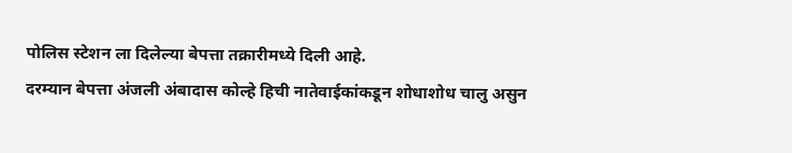पोलिस स्टेशन ला दिलेल्या बेपत्ता तक्रारीमध्ये दिली आहे.
दरम्यान बेपत्ता अंजली अंबादास कोल्हे हिची नातेवाईकांकडून शोधाशोध चालु असुन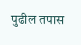पुढील तपास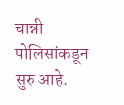चान्नी पोलिसांकडून सुरु आहे.